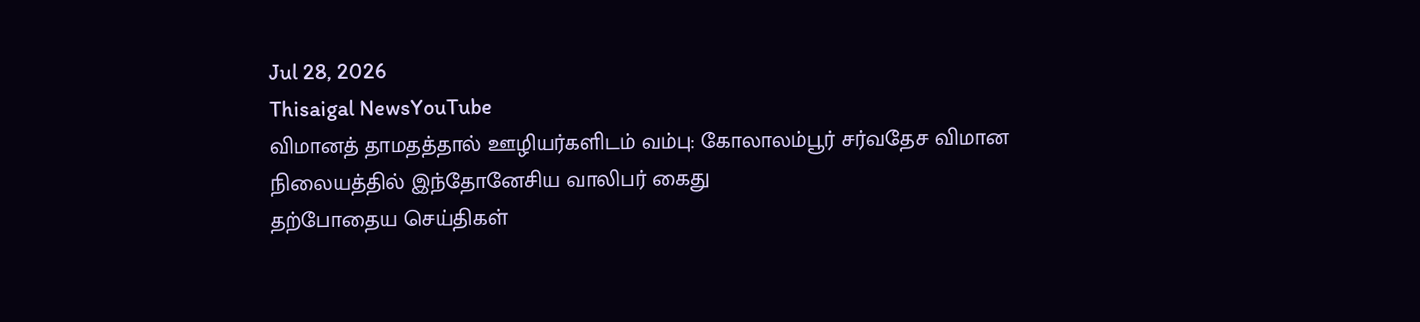Jul 28, 2026
Thisaigal NewsYouTube
விமானத் தாமதத்தால் ஊழியர்களிடம் வம்பு: கோலாலம்பூர் சர்வதேச விமான நிலையத்தில் இந்தோனேசிய வாலிபர் கைது
தற்போதைய செய்திகள்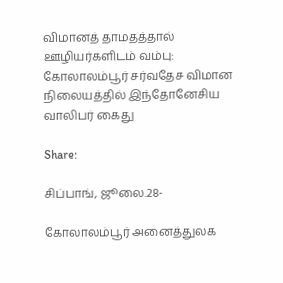விமானத் தாமதத்தால் ஊழியர்களிடம் வம்பு: கோலாலம்பூர் சர்வதேச விமான நிலையத்தில் இந்தோனேசிய வாலிபர் கைது

Share:

சிப்பாங், ஜூலை.28-

கோலாலம்பூர் அனைத்துலக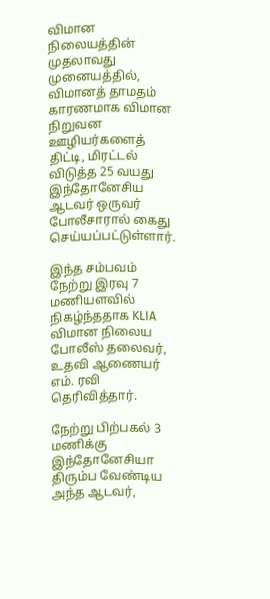விமான நிலையத்தின் முதலாவது முனையத்தில், விமானத் தாமதம் காரணமாக விமான நிறுவன ஊழியர்களைத் திட்டி, மிரட்டல் விடுத்த 25 வயது இந்தோனேசிய ஆடவர் ஒருவர் போலீசாரால் கைது செய்யப்பட்டுள்ளார்.

இந்த சம்பவம் நேற்று இரவு 7 மணியளவில் நிகழ்ந்ததாக KLIA விமான நிலைய போலீஸ் தலைவர், உதவி ஆணையர் எம். ரவி தெரிவித்தார்.

நேற்று பிற்பகல் 3 மணிக்கு இந்தோனேசியா திரும்ப வேண்டிய அந்த ஆடவர்,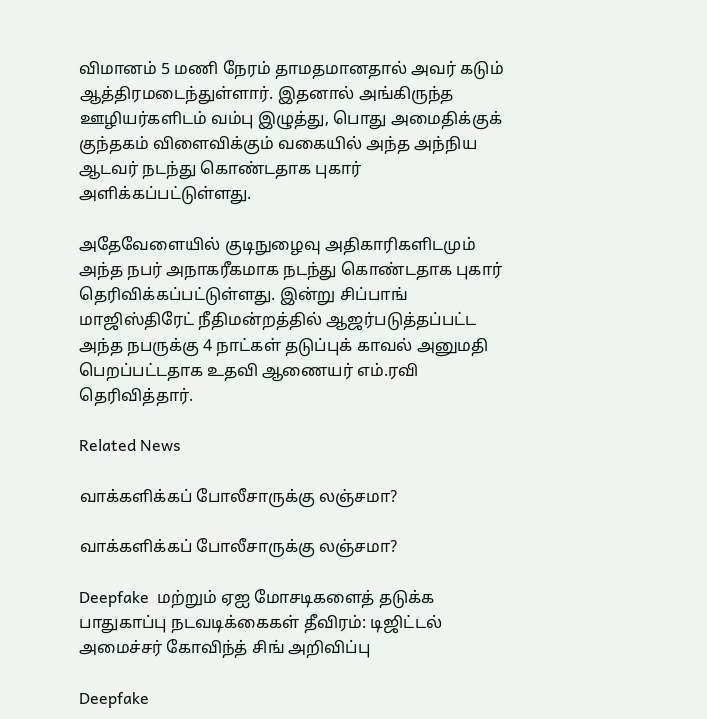விமானம் 5 மணி நேரம் தாமதமானதால் அவர் கடும் ஆத்திரமடைந்துள்ளார். இதனால் அங்கிருந்த ஊழியர்களிடம் வம்பு இழுத்து, பொது அமைதிக்குக் குந்தகம் விளைவிக்கும் வகையில் அந்த அந்நிய ஆடவர் நடந்து கொண்டதாக புகார் அளிக்கப்பட்டுள்ளது.

அதேவேளையில் குடிநுழைவு அதிகாரிகளிடமும் அந்த நபர் அநாகரீகமாக நடந்து கொண்டதாக புகார் தெரிவிக்கப்பட்டுள்ளது. இன்று சிப்பாங் மாஜிஸ்திரேட் நீதிமன்றத்தில் ஆஜர்படுத்தப்பட்ட அந்த நபருக்கு 4 நாட்கள் தடுப்புக் காவல் அனுமதி பெறப்பட்டதாக உதவி ஆணையர் எம்.ரவி தெரிவித்தார்.

Related News

வாக்களிக்கப் போலீசாருக்கு லஞ்சமா?

வாக்களிக்கப் போலீசாருக்கு லஞ்சமா?

Deepfake  மற்றும் ஏஐ மோசடிகளைத் தடுக்க பாதுகாப்பு நடவடிக்கைகள் தீவிரம்: டிஜிட்டல் அமைச்சர் கோவிந்த் சிங் அறிவிப்பு

Deepfake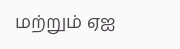மற்றும் ஏஐ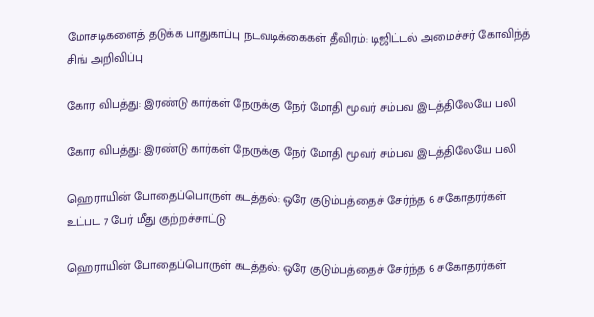மோசடிகளைத் தடுக்க பாதுகாப்பு நடவடிக்கைகள் தீவிரம்: டிஜிட்டல் அமைச்சர் கோவிந்த் சிங் அறிவிப்பு

கோர விபத்து: இரண்டு கார்கள் நேருக்கு நேர் மோதி மூவர் சம்பவ இடத்திலேயே பலி

கோர விபத்து: இரண்டு கார்கள் நேருக்கு நேர் மோதி மூவர் சம்பவ இடத்திலேயே பலி

ஹெராயின் போதைப்பொருள் கடத்தல்: ஒரே குடும்பத்தைச் சேர்ந்த 6 சகோதரர்கள் உட்பட 7 பேர் மீது குற்றச்சாட்டு

ஹெராயின் போதைப்பொருள் கடத்தல்: ஒரே குடும்பத்தைச் சேர்ந்த 6 சகோதரர்கள்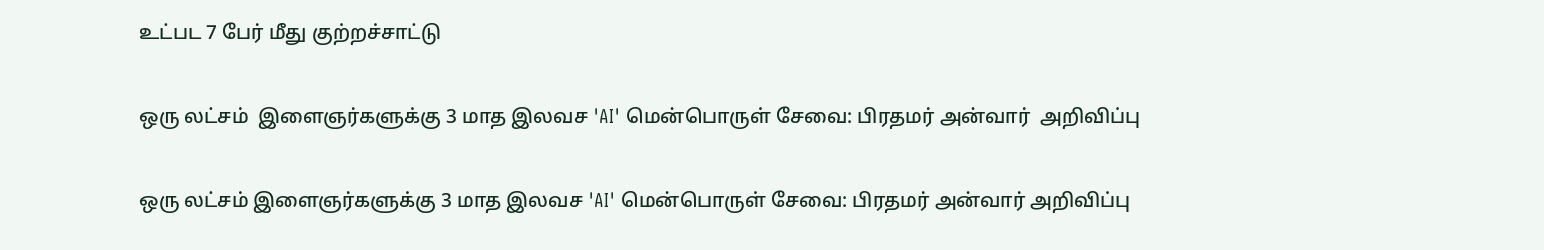உட்பட 7 பேர் மீது குற்றச்சாட்டு

ஒரு லட்சம்  இளைஞர்களுக்கு 3 மாத இலவச 'AI' மென்பொருள் சேவை: பிரதமர் அன்வார்  அறிவிப்பு

ஒரு லட்சம் இளைஞர்களுக்கு 3 மாத இலவச 'AI' மென்பொருள் சேவை: பிரதமர் அன்வார் அறிவிப்பு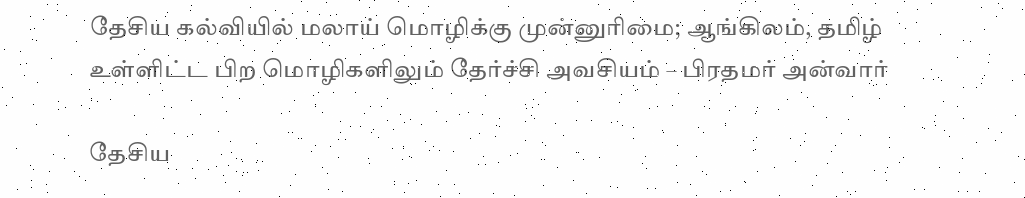தேசிய கல்வியில் மலாய் மொழிக்கு முன்னுரிமை; ஆங்கிலம், தமிழ் உள்ளிட்ட பிற மொழிகளிலும் தேர்ச்சி அவசியம் – பிரதமர் அன்வார்

தேசிய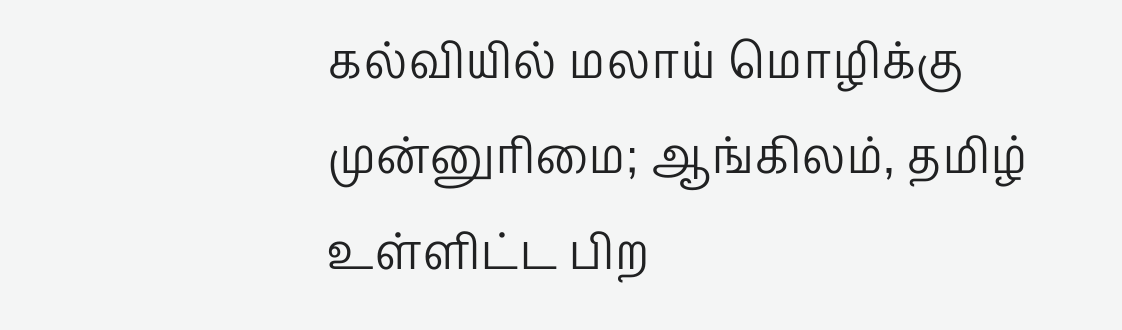கல்வியில் மலாய் மொழிக்கு முன்னுரிமை; ஆங்கிலம், தமிழ் உள்ளிட்ட பிற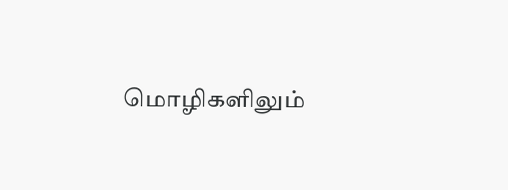மொழிகளிலும்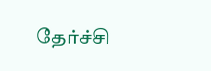தேர்ச்சி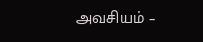அவசியம் –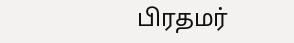பிரதமர்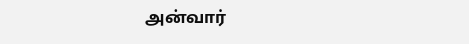அன்வார்